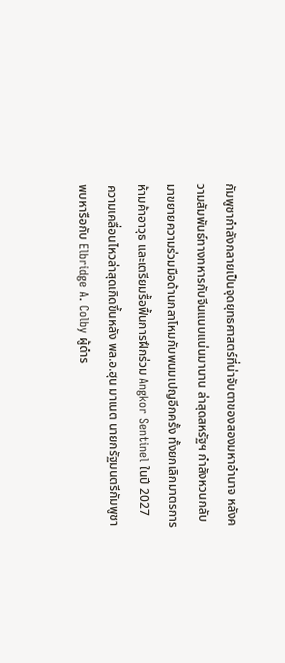กัมพูชากำลังกลายเป็นจุดยุทธศาสตร์ที่น่าจับตาของสองมหาอำนาจ หลังความสัมพันธ์ทางทหารกับจีนแนบแน่นมานาน ล่าสุดสหรัฐฯ กำลังหวนกลับมาขยายความร่วมมือด้านกลาโหมกับพนมเปญอีกครั้ง ทั้งยกเลิกมาตรการห้ามค้าอาวุธ และเตรียมรื้อฟื้นการฝึกร่วม Angkor Sentinel ในปี 2027
ความเคลื่อนไหวล่าสุดเกิดขึ้นหลัง พล.อ.ฮุน มาเนต นายกรัฐมนตรีกัมพูชา พบหารือกับ Elbridge A. Colby ผู้ดำร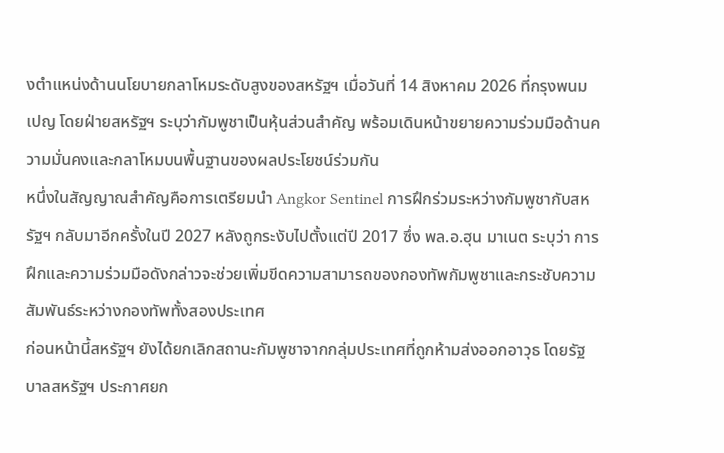งตำแหน่งด้านนโยบายกลาโหมระดับสูงของสหรัฐฯ เมื่อวันที่ 14 สิงหาคม 2026 ที่กรุงพนมเปญ โดยฝ่ายสหรัฐฯ ระบุว่ากัมพูชาเป็นหุ้นส่วนสำคัญ พร้อมเดินหน้าขยายความร่วมมือด้านความมั่นคงและกลาโหมบนพื้นฐานของผลประโยชน์ร่วมกัน
หนึ่งในสัญญาณสำคัญคือการเตรียมนำ Angkor Sentinel การฝึกร่วมระหว่างกัมพูชากับสหรัฐฯ กลับมาอีกครั้งในปี 2027 หลังถูกระงับไปตั้งแต่ปี 2017 ซึ่ง พล.อ.ฮุน มาเนต ระบุว่า การฝึกและความร่วมมือดังกล่าวจะช่วยเพิ่มขีดความสามารถของกองทัพกัมพูชาและกระชับความสัมพันธ์ระหว่างกองทัพทั้งสองประเทศ
ก่อนหน้านี้สหรัฐฯ ยังได้ยกเลิกสถานะกัมพูชาจากกลุ่มประเทศที่ถูกห้ามส่งออกอาวุธ โดยรัฐบาลสหรัฐฯ ประกาศยก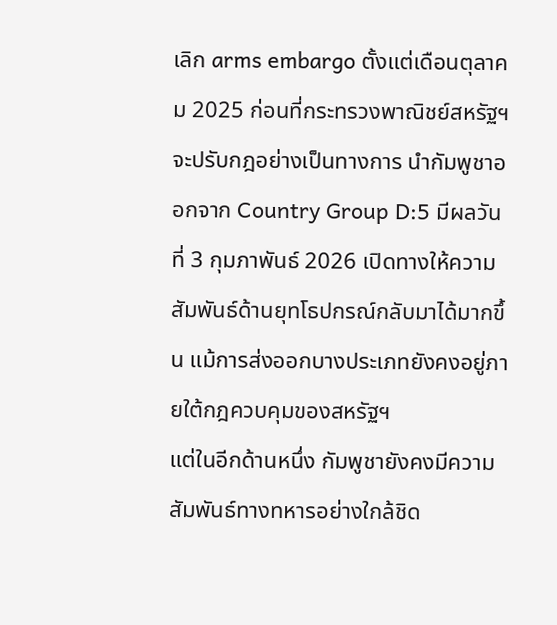เลิก arms embargo ตั้งแต่เดือนตุลาคม 2025 ก่อนที่กระทรวงพาณิชย์สหรัฐฯ จะปรับกฎอย่างเป็นทางการ นำกัมพูชาออกจาก Country Group D:5 มีผลวันที่ 3 กุมภาพันธ์ 2026 เปิดทางให้ความสัมพันธ์ด้านยุทโธปกรณ์กลับมาได้มากขึ้น แม้การส่งออกบางประเภทยังคงอยู่ภายใต้กฎควบคุมของสหรัฐฯ
แต่ในอีกด้านหนึ่ง กัมพูชายังคงมีความสัมพันธ์ทางทหารอย่างใกล้ชิด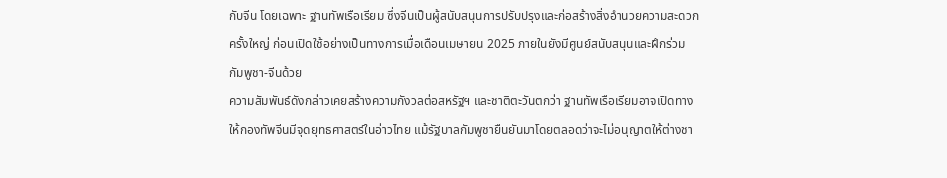กับจีน โดยเฉพาะ ฐานทัพเรือเรียม ซึ่งจีนเป็นผู้สนับสนุนการปรับปรุงและก่อสร้างสิ่งอำนวยความสะดวกครั้งใหญ่ ก่อนเปิดใช้อย่างเป็นทางการเมื่อเดือนเมษายน 2025 ภายในยังมีศูนย์สนับสนุนและฝึกร่วมกัมพูชา-จีนด้วย
ความสัมพันธ์ดังกล่าวเคยสร้างความกังวลต่อสหรัฐฯ และชาติตะวันตกว่า ฐานทัพเรือเรียมอาจเปิดทางให้กองทัพจีนมีจุดยุทธศาสตร์ในอ่าวไทย แม้รัฐบาลกัมพูชายืนยันมาโดยตลอดว่าจะไม่อนุญาตให้ต่างชา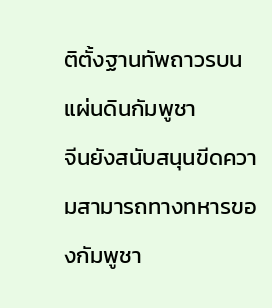ติตั้งฐานทัพถาวรบนแผ่นดินกัมพูชา
จีนยังสนับสนุนขีดความสามารถทางทหารของกัมพูชา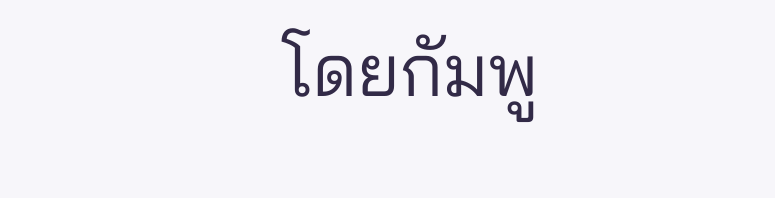โดยกัมพู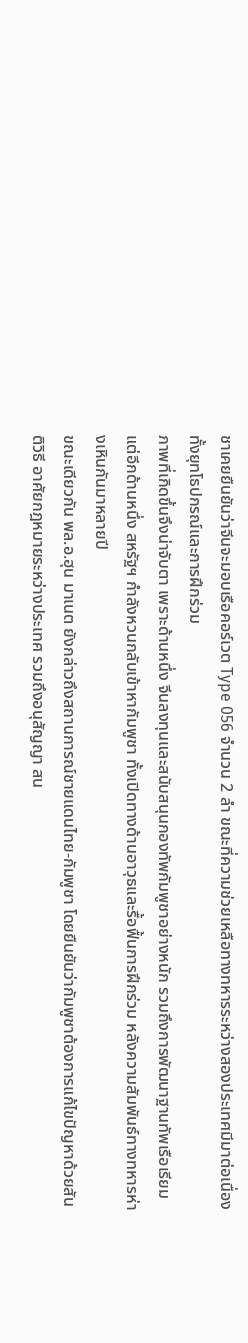ชาเคยยืนยันว่าจีนจะมอบเรือคอร์เวต Type 056 จำนวน 2 ลำ ขณะที่ความช่วยเหลือทางทหารระหว่างสองประเทศมีมาต่อเนื่องทั้งยุทโธปกรณ์และการฝึกร่วม
ภาพที่เกิดขึ้นจึงน่าจับตา เพราะด้านหนึ่ง จีนลงทุนและสนับสนุนกองทัพกัมพูชาอย่างหนัก รวมถึงการพัฒนาฐานทัพเรือเรียม แต่อีกด้านหนึ่ง สหรัฐฯ กำลังหวนกลับเข้าหากัมพูชา ทั้งเปิดทางด้านอาวุธและรื้อฟื้นการฝึกร่วม หลังความสัมพันธ์ทางทหารห่างเหินกันมาหลายปี
ขณะเดียวกัน พล.อ.ฮุน มาเนต ยังกล่าวถึงสถานการณ์ชายแดนไทย-กัมพูชา โดยยืนยันว่ากัมพูชาต้องการแก้ไขปัญหาด้วยสันติวิธี อาศัยกฎหมายระหว่างประเทศ รวมถึงอนุสัญญา สน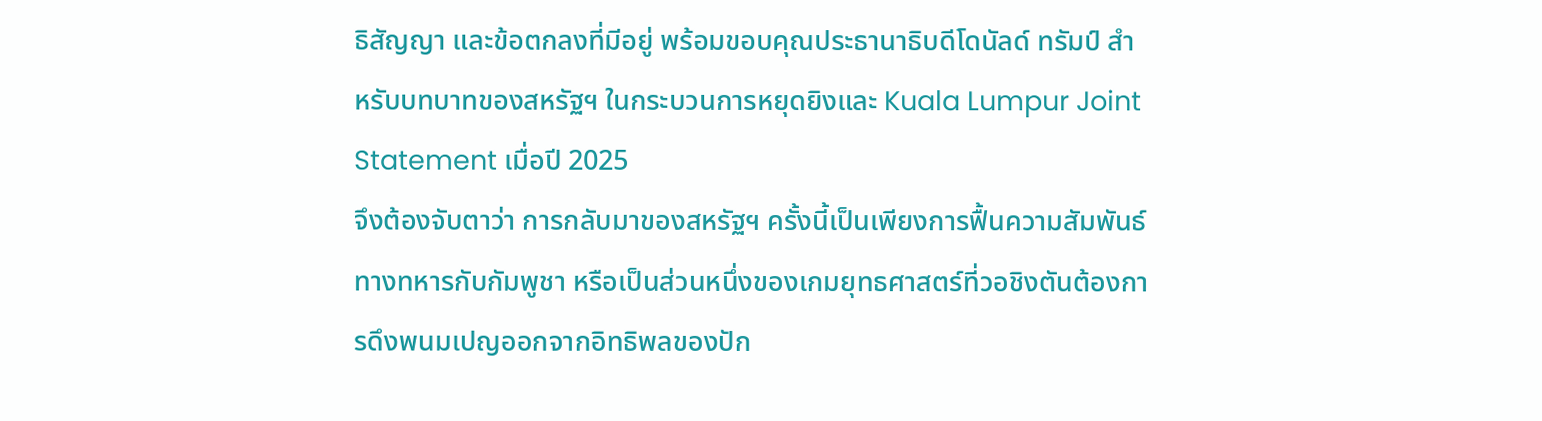ธิสัญญา และข้อตกลงที่มีอยู่ พร้อมขอบคุณประธานาธิบดีโดนัลด์ ทรัมป์ สำหรับบทบาทของสหรัฐฯ ในกระบวนการหยุดยิงและ Kuala Lumpur Joint Statement เมื่อปี 2025
จึงต้องจับตาว่า การกลับมาของสหรัฐฯ ครั้งนี้เป็นเพียงการฟื้นความสัมพันธ์ทางทหารกับกัมพูชา หรือเป็นส่วนหนึ่งของเกมยุทธศาสตร์ที่วอชิงตันต้องการดึงพนมเปญออกจากอิทธิพลของปัก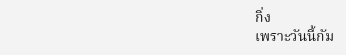กิ่ง
เพราะวันนี้กัม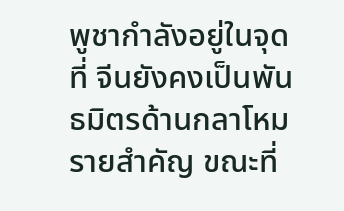พูชากำลังอยู่ในจุดที่ จีนยังคงเป็นพันธมิตรด้านกลาโหมรายสำคัญ ขณะที่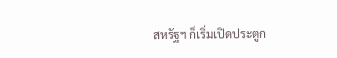สหรัฐฯ ก็เริ่มเปิดประตูก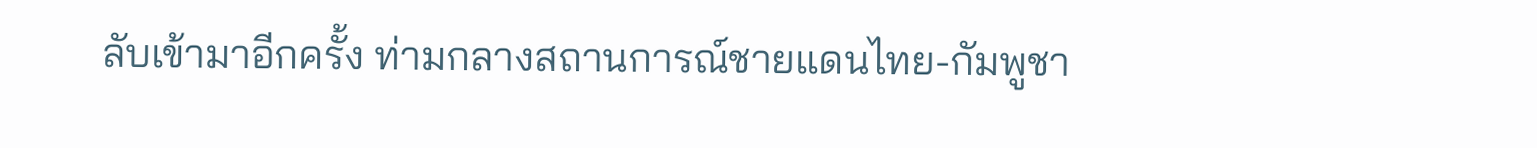ลับเข้ามาอีกครั้ง ท่ามกลางสถานการณ์ชายแดนไทย-กัมพูชา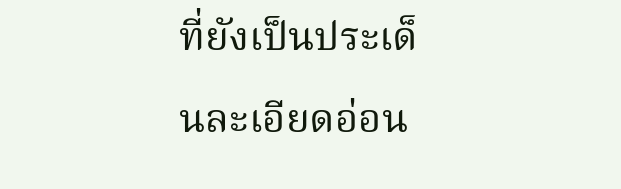ที่ยังเป็นประเด็นละเอียดอ่อน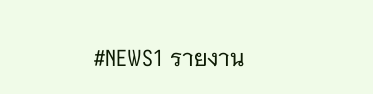#NEWS1 รายงาน